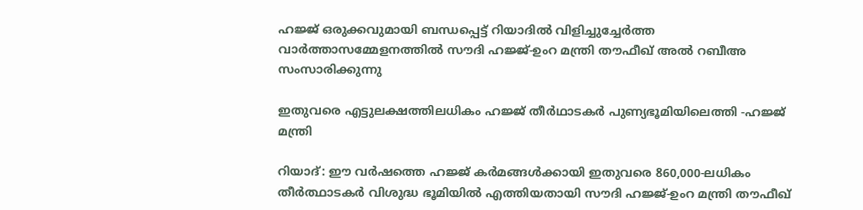ഹജ്ജ് ഒരുക്കവുമായി ബന്ധപ്പെട്ട് റിയാദിൽ വിളിച്ചുച്ചേർത്ത വാർത്താസമ്മേളനത്തിൽ സൗദി ഹജ്ജ്-ഉംറ മന്ത്രി തൗഫീഖ് അൽ റബീഅ സംസാരിക്കുന്നു

ഇതുവരെ എട്ടുലക്ഷത്തിലധികം ഹജ്ജ് തീർഥാടകർ പുണ്യഭൂമിയിലെത്തി -ഹജ്ജ് മന്ത്രി

റിയാദ്: ഈ വർഷത്തെ ഹജ്ജ് കർമങ്ങൾക്കായി ഇതുവരെ 860,000-ലധികം തീർത്ഥാടകർ വിശുദ്ധ ഭൂമിയിൽ എത്തിയതായി സൗദി ഹജ്ജ്-ഉംറ മന്ത്രി തൗഫീഖ്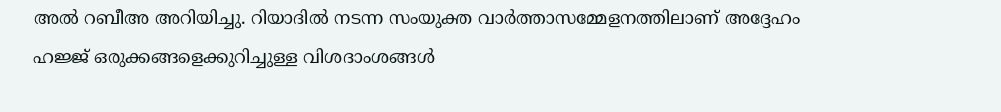അൽ റബീഅ അറിയിച്ചു. റിയാദിൽ നടന്ന സംയുക്ത വാർത്താസമ്മേളനത്തിലാണ് അദ്ദേഹം ഹജ്ജ് ഒരുക്കങ്ങളെക്കുറിച്ചുള്ള വിശദാംശങ്ങൾ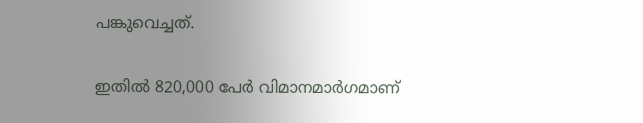പങ്കുവെച്ചത്.

ഇതിൽ 820,000 പേർ വിമാനമാർഗമാണ്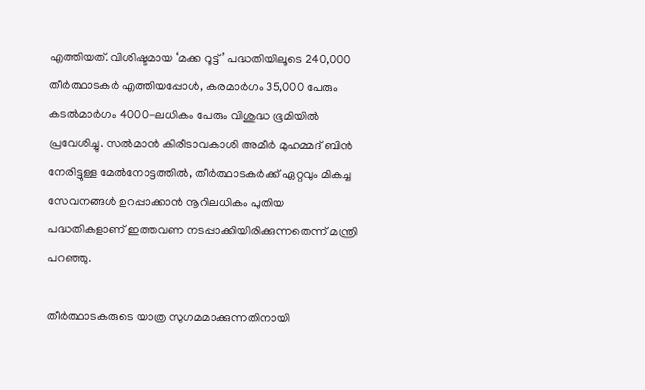എത്തിയത്. വിശിഷ്ടമായ ‘മക്ക റൂട്ട്’ പദ്ധതിയിലൂടെ 240,000 തീർത്ഥാടകർ എത്തിയപ്പോൾ, കരമാർഗം 35,000 പേരും കടൽമാർഗം 4000-ലധികം പേരും വിശുദ്ധ ഭൂമിയിൽ പ്രവേശിച്ചു. സൽമാൻ കിരീടാവകാശി അമീർ മുഹമ്മദ് ബിൻ നേരിട്ടുള്ള മേൽനോട്ടത്തിൽ, തീർത്ഥാടകർക്ക് ഏറ്റവും മികച്ച സേവനങ്ങൾ ഉറപ്പാക്കാൻ നൂറിലധികം പുതിയ പദ്ധതികളാണ് ഇത്തവണ നടപ്പാക്കിയിരിക്കുന്നതെന്ന് മന്ത്രി പറഞ്ഞു.

തീർത്ഥാടകരുടെ യാത്ര സുഗമമാക്കുന്നതിനായി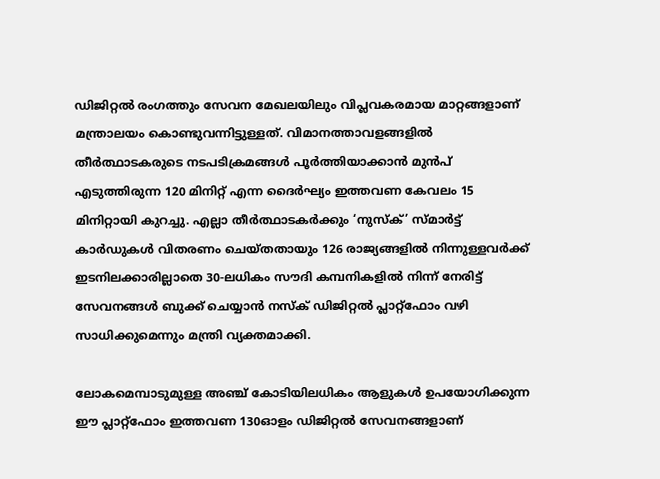ഡിജിറ്റൽ രംഗത്തും സേവന മേഖലയിലും വിപ്ലവകരമായ മാറ്റങ്ങളാണ് മന്ത്രാലയം കൊണ്ടുവന്നിട്ടുള്ളത്. വിമാനത്താവളങ്ങളിൽ തീർത്ഥാടകരുടെ നടപടിക്രമങ്ങൾ പൂർത്തിയാക്കാൻ മുൻപ് എടുത്തിരുന്ന 120 മിനിറ്റ് എന്ന ദൈർഘ്യം ഇത്തവണ കേവലം 15 മിനിറ്റായി കുറച്ചു. എല്ലാ തീർത്ഥാടകർക്കും ‘നുസ്‌ക്’ സ്മാർട്ട് കാർഡുകൾ വിതരണം ചെയ്തതായും 126 രാജ്യങ്ങളിൽ നിന്നുള്ളവർക്ക് ഇടനിലക്കാരില്ലാതെ 30-ലധികം സൗദി കമ്പനികളിൽ നിന്ന് നേരിട്ട് സേവനങ്ങൾ ബുക്ക് ചെയ്യാൻ നസ്‌ക് ഡിജിറ്റൽ പ്ലാറ്റ്‌ഫോം വഴി സാധിക്കുമെന്നും മന്ത്രി വ്യക്തമാക്കി.

ലോകമെമ്പാടുമുള്ള അഞ്ച് കോടിയിലധികം ആളുകൾ ഉപയോഗിക്കുന്ന ഈ പ്ലാറ്റ്‌ഫോം ഇത്തവണ 130ഓളം ഡിജിറ്റൽ സേവനങ്ങളാണ്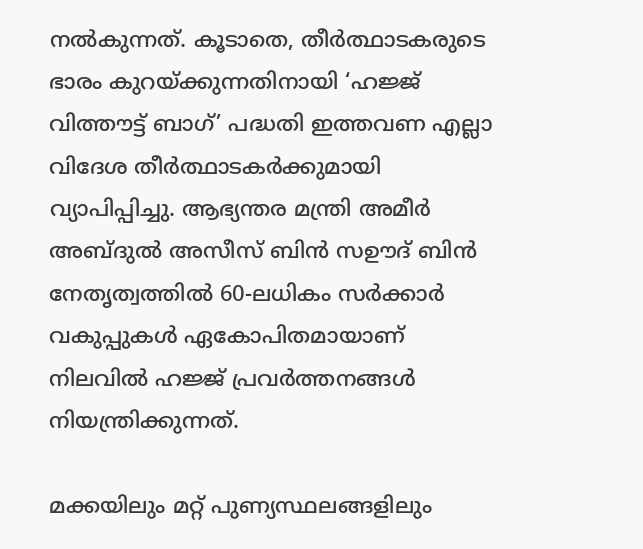നൽകുന്നത്. കൂടാതെ, തീർത്ഥാടകരുടെ ഭാരം കുറയ്ക്കുന്നതിനായി ‘ഹജ്ജ് വിത്തൗട്ട് ബാഗ്’ പദ്ധതി ഇത്തവണ എല്ലാ വിദേശ തീർത്ഥാടകർക്കുമായി വ്യാപിപ്പിച്ചു. ആഭ്യന്തര മന്ത്രി അമീർ അബ്ദുൽ അസീസ് ബിൻ സഊദ് ബിൻ നേതൃത്വത്തിൽ 60-ലധികം സർക്കാർ വകുപ്പുകൾ ഏകോപിതമായാണ് നിലവിൽ ഹജ്ജ് പ്രവർത്തനങ്ങൾ നിയന്ത്രിക്കുന്നത്.

മക്കയിലും മറ്റ് പുണ്യസ്ഥലങ്ങളിലും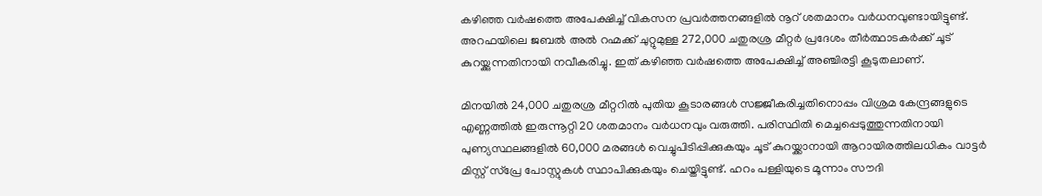കഴിഞ്ഞ വർഷത്തെ അപേക്ഷിച്ച് വികസന പ്രവർത്തനങ്ങളിൽ നൂറ് ശതമാനം വർധനവുണ്ടായിട്ടുണ്ട്. അറഫയിലെ ജബൽ അൽ റഹ്മക്ക് ചുറ്റുമുള്ള 272,000 ചതുരശ്ര മീറ്റർ പ്രദേശം തീർത്ഥാടകർക്ക് ചൂട് കുറയ്ക്കുന്നതിനായി നവീകരിച്ചു. ഇത് കഴിഞ്ഞ വർഷത്തെ അപേക്ഷിച്ച് അഞ്ചിരട്ടി കൂടുതലാണ്.

മിനയിൽ 24,000 ചതുരശ്ര മീറ്ററിൽ പുതിയ കൂടാരങ്ങൾ സജ്ജീകരിച്ചതിനൊപ്പം വിശ്രമ കേന്ദ്രങ്ങളുടെ എണ്ണത്തിൽ ഇരുന്നൂറ്റി 20 ശതമാനം വർധനവും വരുത്തി. പരിസ്ഥിതി മെച്ചപ്പെടുത്തുന്നതിനായി പുണ്യസ്ഥലങ്ങളിൽ 60,000 മരങ്ങൾ വെച്ചുപിടിപ്പിക്കുകയും ചൂട് കുറയ്ക്കാനായി ആറായിരത്തിലധികം വാട്ടർ മിസ്റ്റ് സ്പ്രേ പോസ്റ്റുകൾ സ്ഥാപിക്കുകയും ചെയ്തിട്ടുണ്ട്. ഹറം പള്ളിയുടെ മൂന്നാം സൗദി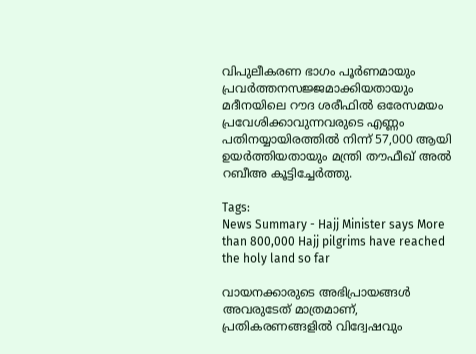വിപുലീകരണ ഭാഗം പൂർണമായും പ്രവർത്തനസജ്ജമാക്കിയതായും മദീനയിലെ റൗദ ശരീഫിൽ ഒരേസമയം പ്രവേശിക്കാവുന്നവരുടെ എണ്ണം പതിനയ്യായിരത്തിൽ നിന്ന് 57,000 ആയി ഉയർത്തിയതായും മന്ത്രി തൗഫീഖ് അൽ റബീഅ കൂട്ടിച്ചേർത്തു.

Tags:
News Summary - Hajj Minister says More than 800,000 Hajj pilgrims have reached the holy land so far

വായനക്കാരുടെ അഭിപ്രായങ്ങള്‍ അവരുടേത് മാത്രമാണ്, പ്രതികരണങ്ങളിൽ വിദ്വേഷവും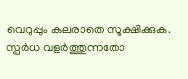വെറുപ്പും കലരാതെ സൂക്ഷിക്കുക. സ്പർധ വളർത്തുന്നതോ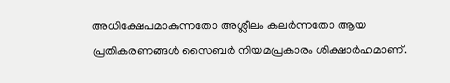അധിക്ഷേപമാകുന്നതോ അശ്ലീലം കലർന്നതോ ആയ പ്രതികരണങ്ങൾ സൈബർ നിയമപ്രകാരം ശിക്ഷാർഹമാണ്.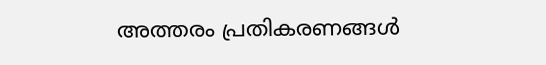അത്തരം പ്രതികരണങ്ങൾ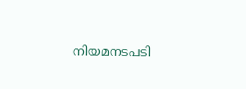നിയമനടപടി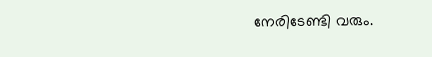നേരിടേണ്ടി വരും.